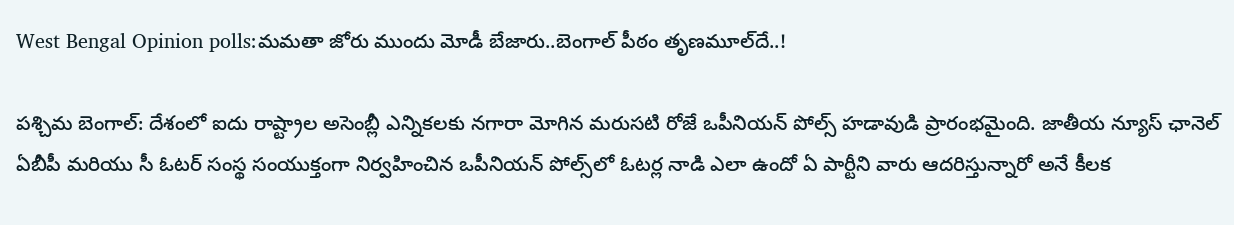West Bengal Opinion polls:మమతా జోరు ముందు మోడీ బేజారు..బెంగాల్ పీఠం తృణమూల్‌దే..!

పశ్చిమ బెంగాల్: దేశంలో ఐదు రాష్ట్రాల అసెంబ్లీ ఎన్నికలకు నగారా మోగిన మరుసటి రోజే ఒపీనియన్ పోల్స్ హడావుడి ప్రారంభమైంది. జాతీయ న్యూస్ ఛానెల్ ఏబీపీ మరియు సీ ఓటర్ సంస్థ సంయుక్తంగా నిర్వహించిన ఒపీనియన్ పోల్స్‌లో ఓటర్ల నాడి ఎలా ఉందో ఏ పార్టీని వారు ఆదరిస్తున్నారో అనే కీలక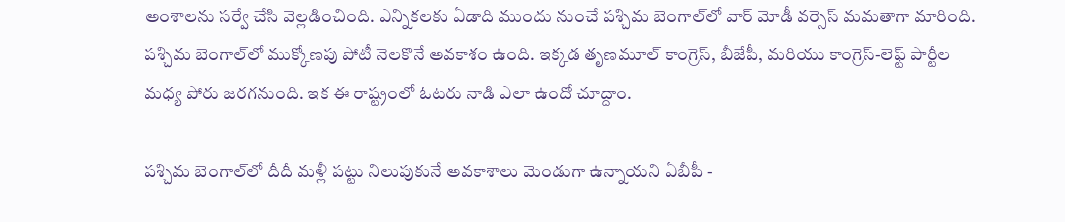అంశాలను సర్వే చేసి వెల్లడించింది. ఎన్నికలకు ఏడాది ముందు నుంచే పశ్చిమ బెంగాల్‌లో వార్ మోడీ వర్సెస్ మమతాగా మారింది. పశ్చిమ బెంగాల్‌లో ముక్కోణపు పోటీ నెలకొనే అవకాశం ఉంది. ఇక్కడ తృణమూల్ కాంగ్రెస్, బీజేపీ, మరియు కాంగ్రెస్-లెఫ్ట్ పార్టీల మధ్య పోరు జరగనుంది. ఇక ఈ రాష్ట్రంలో ఓటరు నాడి ఎలా ఉందో చూద్దాం.

పశ్చిమ బెంగాల్‌లో దీదీ మళ్లీ పట్టు నిలుపుకునే అవకాశాలు మెండుగా ఉన్నాయని ఏబీపీ -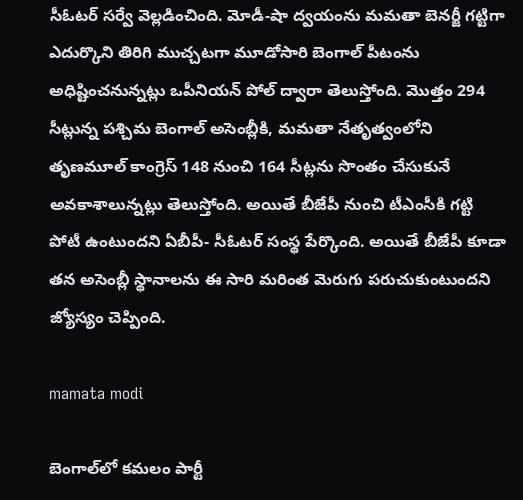సీఓటర్ సర్వే వెల్లడించింది. మోడీ-షా ద్వయంను మమతా బెనర్జీ గట్టిగా ఎదుర్కొని తిరిగి ముచ్చటగా మూడోసారి బెంగాల్ పీటంను అధిష్టించనున్నట్లు ఒపీనియన్ పోల్ ద్వారా తెలుస్తోంది. మొత్తం 294 సీట్లున్న పశ్చిమ బెంగాల్ అసెంబ్లీకి, మమతా నేతృత్వంలోని తృణమూల్ కాంగ్రెస్ 148 నుంచి 164 సీట్లను సొంతం చేసుకునే అవకాశాలున్నట్లు తెలుస్తోంది. అయితే బీజేపీ నుంచి టీఎంసీకి గట్టి పోటీ ఉంటుందని ఏబీపీ- సీఓటర్ సంస్థ పేర్కొంది. అయితే బీజేపీ కూడా తన అసెంబ్లీ స్థానాలను ఈ సారి మరింత మెరుగు పరుచుకుంటుందని జ్యోస్యం చెప్పింది.

mamata modi

బెంగాల్‌లో కమలం పార్టీ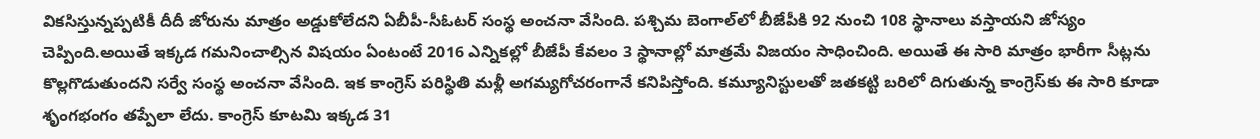వికసిస్తున్నప్పటికీ దీదీ జోరును మాత్రం అడ్డుకోలేదని ఏబీపీ-సీఓటర్ సంస్థ అంచనా వేసింది. పశ్చిమ బెంగాల్‌లో బీజేపీకి 92 నుంచి 108 స్థానాలు వస్తాయని జోస్యం చెప్పింది.అయితే ఇక్కడ గమనించాల్సిన విషయం ఏంటంటే 2016 ఎన్నికల్లో బీజేపీ కేవలం 3 స్థానాల్లో మాత్రమే విజయం సాధించింది. అయితే ఈ సారి మాత్రం భారీగా సీట్లను కొల్లగొడుతుందని సర్వే సంస్థ అంచనా వేసింది. ఇక కాంగ్రెస్ పరిస్థితి మళ్లీ అగమ్యగోచరంగానే కనిపిస్తోంది. కమ్యూనిస్టులతో జతకట్టి బరిలో దిగుతున్న కాంగ్రెస్‌కు ఈ సారి కూడా శృంగభంగం తప్పేలా లేదు. కాంగ్రెస్ కూటమి ఇక్కడ 31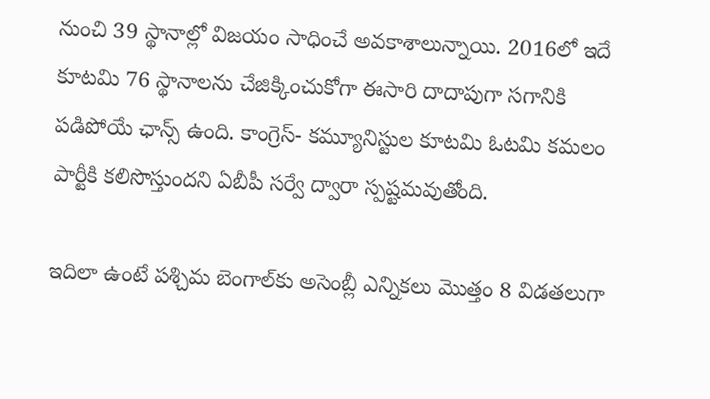నుంచి 39 స్థానాల్లో విజయం సాధించే అవకాశాలున్నాయి. 2016లో ఇదే కూటమి 76 స్థానాలను చేజిక్కించుకోగా ఈసారి దాదాపుగా సగానికి పడిపోయే ఛాన్స్ ఉంది. కాంగ్రెస్- కమ్యూనిస్టుల కూటమి ఓటమి కమలం పార్టీకి కలిసొస్తుందని ఏబీపీ సర్వే ద్వారా స్పష్టమవుతోంది.

ఇదిలా ఉంటే పశ్చిమ బెంగాల్‌కు అసెంబ్లీ ఎన్నికలు మొత్తం 8 విడతలుగా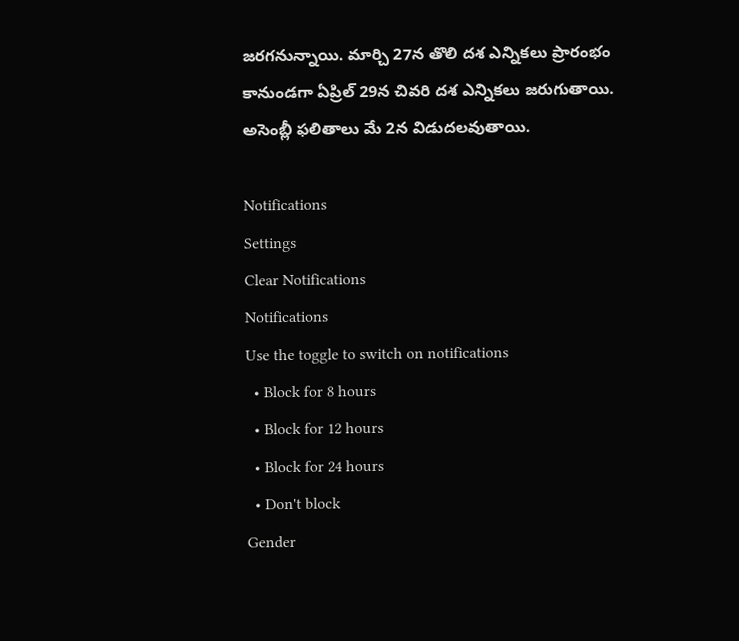జరగనున్నాయి. మార్చి 27న తొలి దశ ఎన్నికలు ప్రారంభం కానుండగా ఏప్రిల్ 29న చివరి దశ ఎన్నికలు జరుగుతాయి. అసెంబ్లీ ఫలితాలు మే 2న విడుదలవుతాయి.

Notifications
Settings
Clear Notifications
Notifications
Use the toggle to switch on notifications
  • Block for 8 hours
  • Block for 12 hours
  • Block for 24 hours
  • Don't block
Gender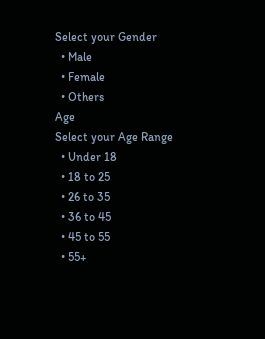Select your Gender
  • Male
  • Female
  • Others
Age
Select your Age Range
  • Under 18
  • 18 to 25
  • 26 to 35
  • 36 to 45
  • 45 to 55
  • 55+